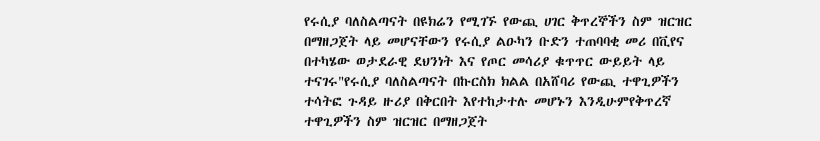የሩሲያ ባለስልጣናት በዩክሬን የሚገኙ የውጪ ሀገር ቅጥረኞችን ስም ዝርዝር በማዘጋጀት ላይ መሆናቸውን የሩሲያ ልዑካን ቡድን ተጠባባቂ መሪ በቪየና በተካሄው ወታደራዊ ደህንነት እና የጦር መሳሪያ ቁጥጥር ውይይት ላይ ተናገሩ"የሩሲያ ባለስልጣናት በኩርስክ ክልል በአሸባሪ የውጪ ተዋጊዎችን ተሳትፎ ጉዳይ ዙሪያ በቅርበት እየተከታተሉ መሆኑን እንዲሁምየቅጥረኛ ተዋጊዎችን ስም ዝርዝር በማዘጋጀት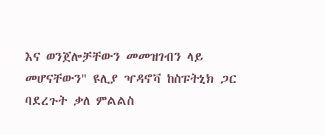እና ወንጀሎቻቸውን መመዝገብን ላይ መሆናቸውን" ዩሊያ ዣዳኖቫ ከስፑትኒክ ጋር ባደረጉት ቃለ ምልልስ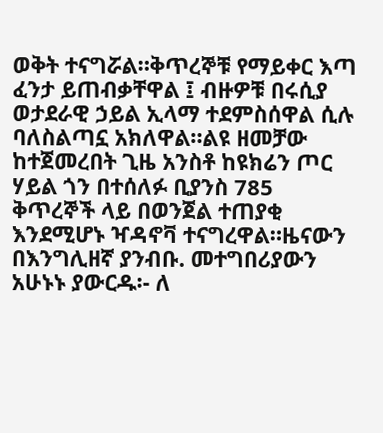ወቅት ተናግሯል።ቅጥረኞቹ የማይቀር እጣ ፈንታ ይጠብቃቸዋል ፤ ብዙዎቹ በሩሲያ ወታደራዊ ኃይል ኢላማ ተደምስሰዋል ሲሉ ባለስልጣኗ አክለዋል።ልዩ ዘመቻው ከተጀመረበት ጊዜ አንስቶ ከዩክሬን ጦር ሃይል ጎን በተሰለፉ ቢያንስ 785 ቅጥረኞች ላይ በወንጀል ተጠያቂ እንደሚሆኑ ዣዳኖቫ ተናግረዋል።ዜናውን በእንግሊዘኛ ያንብቡ. መተግበሪያውን አሁኑኑ ያውርዱ፡- ለ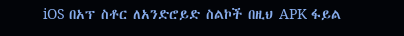iOS በአፕ ስቶር ለአንድሮይድ ስልኮች በዚህ APK ፋይል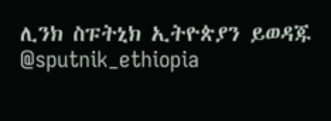ሊንክ ስፑትኒክ ኢትዮጵያን ይወዳጁ @sputnik_ethiopia